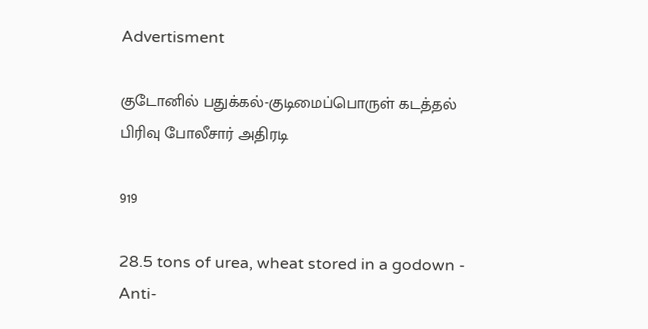Advertisment

குடோனில் பதுக்கல்-குடிமைப்பொருள் கடத்தல் பிரிவு போலீசார் அதிரடி

919

28.5 tons of urea, wheat stored in a godown - Anti-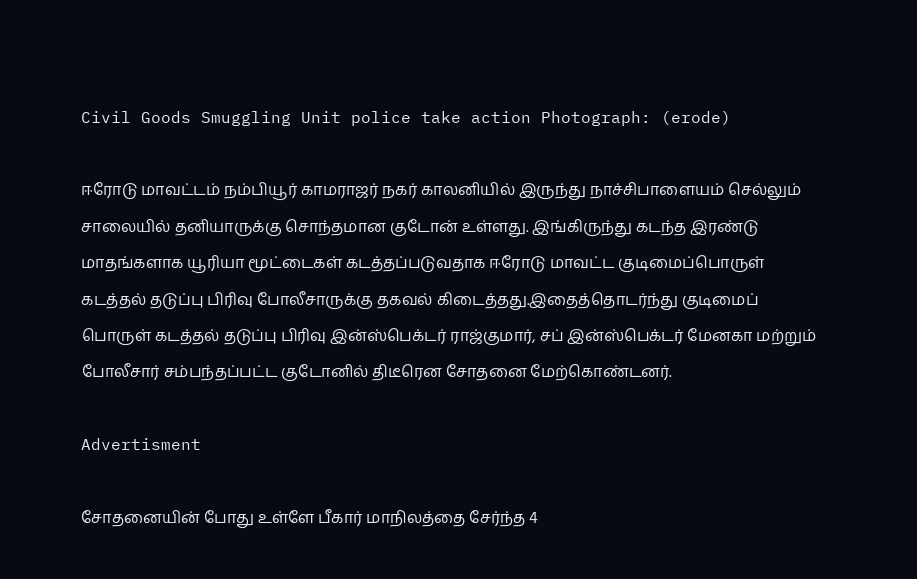Civil Goods Smuggling Unit police take action Photograph: (erode)

ஈரோடு மாவட்டம் நம்பியூர் காமராஜர் நகர் காலனியில் இருந்து நாச்சிபாளையம் செல்லும் சாலையில் தனியாருக்கு சொந்தமான குடோன் உள்ளது. இங்கிருந்து கடந்த இரண்டு மாதங்களாக யூரியா மூட்டைகள் கடத்தப்படுவதாக ஈரோடு மாவட்ட குடிமைப்பொருள் கடத்தல் தடுப்பு பிரிவு போலீசாருக்கு தகவல் கிடைத்தது.இதைத்தொடர்ந்து குடிமைப் பொருள் கடத்தல் தடுப்பு பிரிவு இன்ஸ்பெக்டர் ராஜ்குமார், சப் இன்ஸ்பெக்டர் மேனகா மற்றும் போலீசார் சம்பந்தப்பட்ட குடோனில் திடீரென சோதனை மேற்கொண்டனர்.

Advertisment

சோதனையின் போது உள்ளே பீகார் மாநிலத்தை சேர்ந்த 4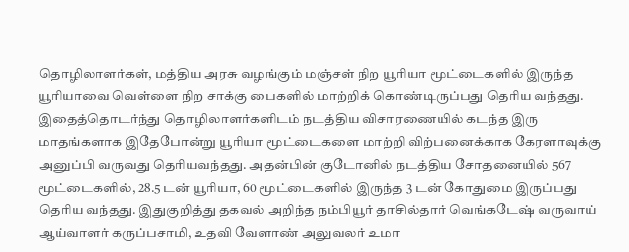தொழிலாளர்கள், மத்திய அரசு வழங்கும் மஞ்சள் நிற யூரியா மூட்டைகளில் இருந்த யூரியாவை வெள்ளை நிற சாக்கு பைகளில் மாற்றிக் கொண்டிருப்பது தெரிய வந்தது. இதைத்தொடர்ந்து தொழிலாளர்களிடம் நடத்திய விசாரணையில் கடந்த இரு மாதங்களாக இதேபோன்று யூரியா மூட்டைகளை மாற்றி விற்பனைக்காக கேரளாவுக்கு அனுப்பி வருவது தெரியவந்தது. அதன்பின் குடோனில் நடத்திய சோதனையில் 567 மூட்டைகளில், 28.5 டன் யூரியா, 60 மூட்டைகளில் இருந்த 3 டன் கோதுமை இருப்பது தெரிய வந்தது. இதுகுறித்து தகவல் அறிந்த நம்பியூர் தாசில்தார் வெங்கடேஷ் வருவாய் ஆய்வாளர் கருப்பசாமி, உதவி வேளாண் அலுவலர் உமா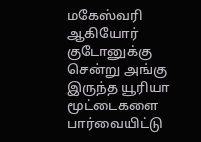மகேஸ்வரி ஆகியோர் குடோனுக்கு சென்று அங்கு இருந்த யூரியா மூட்டைகளை பார்வையிட்டு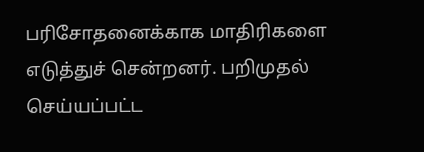பரிசோதனைக்காக மாதிரிகளை எடுத்துச் சென்றனர். பறிமுதல் செய்யப்பட்ட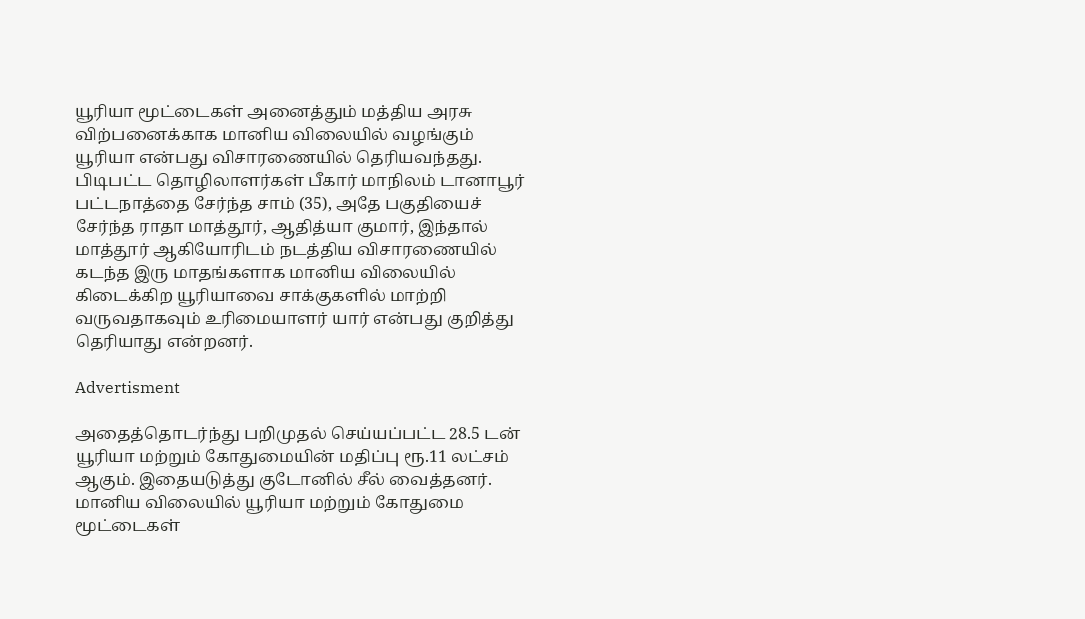யூரியா மூட்டைகள் அனைத்தும் மத்திய அரசு விற்பனைக்காக மானிய விலையில் வழங்கும் யூரியா என்பது விசாரணையில் தெரியவந்தது. பிடிபட்ட தொழிலாளர்கள் பீகார் மாநிலம் டானாபூர் பட்டநாத்தை சேர்ந்த சாம் (35), அதே பகுதியைச் சேர்ந்த ராதா மாத்தூர், ஆதித்யா குமார், இந்தால் மாத்தூர் ஆகியோரிடம் நடத்திய விசாரணையில் கடந்த இரு மாதங்களாக மானிய விலையில் கிடைக்கிற யூரியாவை சாக்குகளில் மாற்றி வருவதாகவும் உரிமையாளர் யார் என்பது குறித்து தெரியாது என்றனர்.

Advertisment

அதைத்தொடர்ந்து பறிமுதல் செய்யப்பட்ட 28.5 டன் யூரியா மற்றும் கோதுமையின் மதிப்பு ரூ.11 லட்சம் ஆகும். இதையடுத்து குடோனில் சீல் வைத்தனர். மானிய விலையில் யூரியா மற்றும் கோதுமை மூட்டைகள்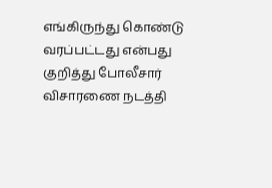எங்கிருந்து கொண்டு வரப்பட்டது என்பது குறித்து போலீசார் விசாரணை நடத்தி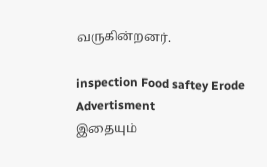வருகின்றனர்.

inspection Food saftey Erode
Advertisment
இதையும்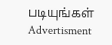படியுங்கள்
Advertisment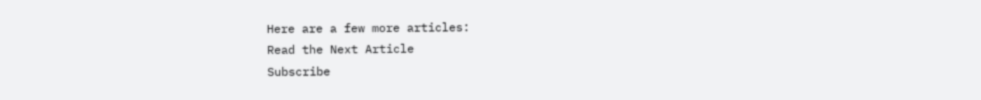Here are a few more articles:
Read the Next Article
Subscribe